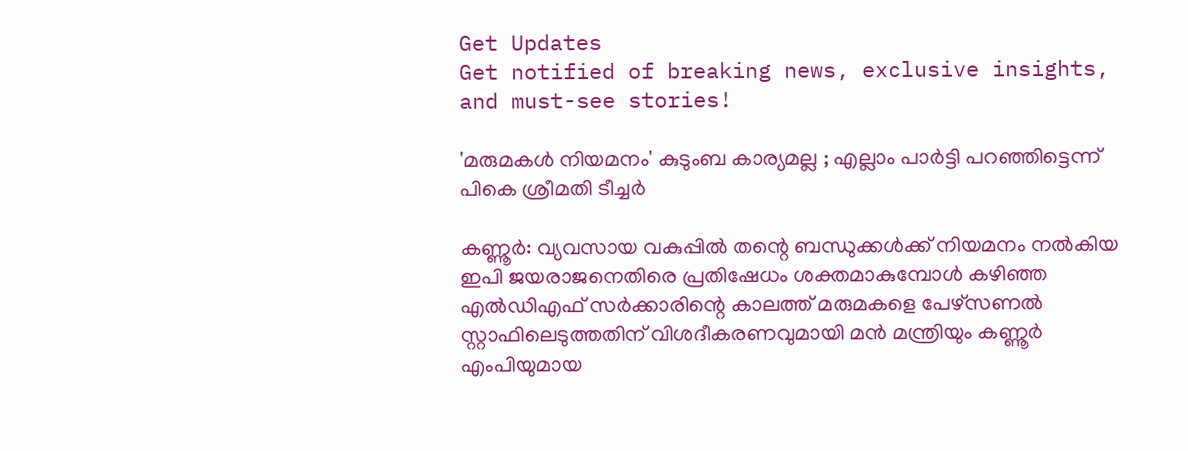Get Updates
Get notified of breaking news, exclusive insights, and must-see stories!

'മരുമകള്‍ നിയമനം' കുടുംബ കാര്യമല്ല ; എല്ലാം പാര്‍ട്ടി പറഞ്ഞിട്ടെന്ന് പികെ ശ്രീമതി ടീച്ചര്‍

കണ്ണൂര്‍: വ്യവസായ വകുപ്പില്‍ തന്റെ ബന്ധുക്കള്‍ക്ക് നിയമനം നല്‍കിയ ഇപി ജയരാജനെതിരെ പ്രതിഷേധം ശക്തമാകുമ്പോള്‍ കഴിഞ്ഞ എല്‍ഡിഎഫ് സര്‍ക്കാരിന്റെ കാലത്ത് മരുമകളെ പേഴ്‌സണല്‍ സ്റ്റാഫിലെടുത്തതിന് വിശദീകരണവുമായി മന്‍ മന്ത്രിയും കണ്ണൂര്‍ എംപിയുമായ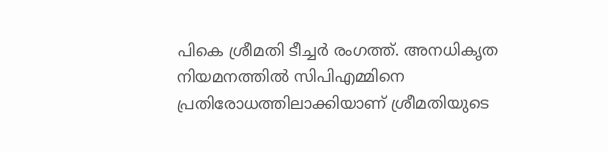പികെ ശ്രീമതി ടീച്ചര്‍ രംഗത്ത്. അനധികൃത നിയമനത്തില്‍ സിപിഎമ്മിനെ പ്രതിരോധത്തിലാക്കിയാണ് ശ്രീമതിയുടെ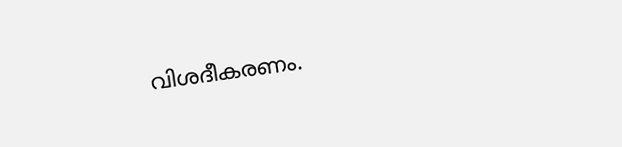വിശദീകരണം.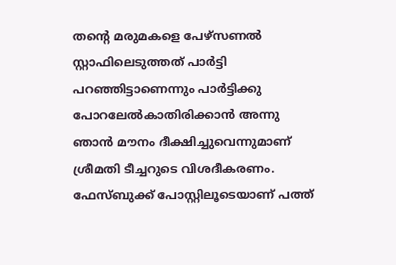തന്റെ മരുമകളെ പേഴ്‌സണല്‍ സ്റ്റാഫിലെടുത്തത് പാര്‍ട്ടി പറഞ്ഞിട്ടാണെന്നും പാര്‍ട്ടിക്കു പോറലേല്‍കാതിരിക്കാന്‍ അന്നു ഞാന്‍ മൗനം ദീക്ഷിച്ചുവെന്നുമാണ് ശ്രീമതി ടീച്ചറുടെ വിശദീകരണം. ഫേസ്ബുക്ക് പോസ്റ്റിലൂടെയാണ് പത്ത്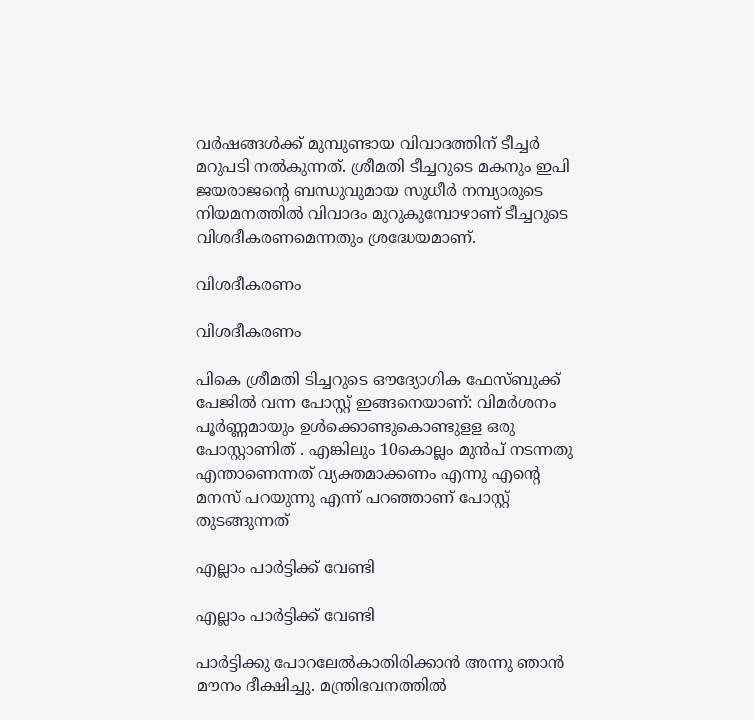വര്‍ഷങ്ങള്‍ക്ക് മുമ്പുണ്ടായ വിവാദത്തിന് ടീച്ചര്‍ മറുപടി നല്‍കുന്നത്. ശ്രീമതി ടീച്ചറുടെ മകനും ഇപി ജയരാജന്റെ ബന്ധുവുമായ സുധീര്‍ നമ്പ്യാരുടെ നിയമനത്തില്‍ വിവാദം മുറുകുമ്പോഴാണ് ടീച്ചറുടെ വിശദീകരണമെന്നതും ശ്രദ്ധേയമാണ്.

വിശദീകരണം

വിശദീകരണം

പികെ ശ്രീമതി ടിച്ചറുടെ ഔദ്യോഗിക ഫേസ്ബുക്ക് പേജില്‍ വന്ന പോസ്റ്റ് ഇങ്ങനെയാണ്: വിമര്‍ശനം പൂര്‍ണ്ണമായും ഉള്‍ക്കൊണ്ടുകൊണ്ടുളള ഒരു പോസ്റ്റാണിത് . എങ്കിലും 10കൊല്ലം മുന്‍പ് നടന്നതു എന്താണെന്നത് വ്യക്തമാക്കണം എന്നു എന്റെ മനസ് പറയുന്നു എന്ന് പറഞ്ഞാണ് പോസ്റ്റ് തുടങ്ങുന്നത്

എല്ലാം പാര്‍ട്ടിക്ക് വേണ്ടി

എല്ലാം പാര്‍ട്ടിക്ക് വേണ്ടി

പാര്‍ട്ടിക്കു പോറലേല്‍കാതിരിക്കാന്‍ അന്നു ഞാന്‍ മൗനം ദീക്ഷിച്ചു. മന്ത്രിഭവനത്തില്‍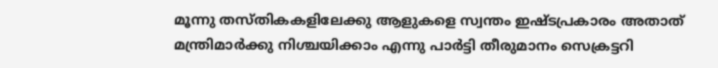മൂന്നു തസ്തികകളിലേക്കു ആളുകളെ സ്വന്തം ഇഷ്ടപ്രകാരം അതാത് മന്ത്രിമാര്‍ക്കു നിശ്ചയിക്കാം എന്നു പാര്‍ട്ടി തീരുമാനം സെക്രട്ടറി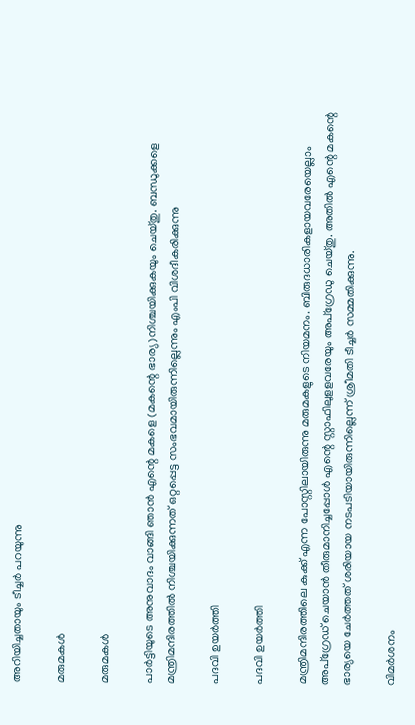അറിയിച്ചതായും ടീച്ചര്‍ പറയുന്നു

മരുമകള്‍

മരുമകള്‍

പാര്‍ട്ടിയുടെ അനുവാദം വാങ്ങി ഞാന്‍ എന്റെ മകളെ (മകന്റെ ഭാര്യ)നിശ്ചയിക്കുകയും ചെയ്തു. ബന്ധുക്കളെ മന്ത്രിമന്ദിരത്തില്‍ നിശ്ചയിക്കുന്നത് ഒറ്റപ്പെട്ട സംഭവമായിരുന്നില്ലെന്നും എംപി വിശദീകരിക്കുന്നു

പദവി ഉയര്‍ത്തി

പദവി ഉയര്‍ത്തി

മന്ത്രിമന്ദിരത്തിലെ കുക്ക് എന്ന പോസ്റ്റിലായിരുന്നു മരുമകളുടെ നിയമനം. ബിരുദധാരികളായവരേയെല്ലാം അപ്‌ഗ്രേഡ് ചെയാന്‍ തീരുമാനിച്ചപ്പോള്‍ എന്റെ സ്റ്റാഫിലുളളവരേയും അപ്‌ഗ്രേഡു ചെയ്തു. അതില്‍ എന്റെ മകന്റെ ഭാര്യയെ ചേര്‍ത്തത് ശരിയായ നടപടിയായിരുന്നില്ലെന്ന് ശ്രീമതി ടീച്ചര്‍ സമ്മതിക്കുന്നു.

വിമര്‍ശനം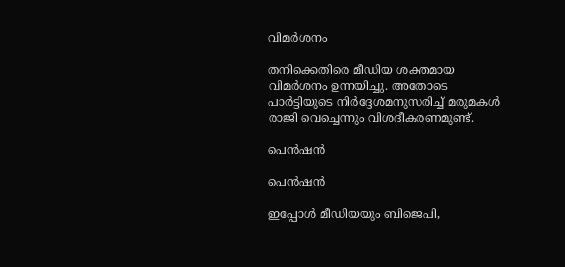വിമര്‍ശനം

തനിക്കെതിരെ മീഡിയ ശക്തമായ വിമര്‍ശനം ഉന്നയിച്ചു. അതോടെ പാര്‍ട്ടിയുടെ നിര്‍ദ്ദേശമനുസരിച്ച് മരുമകള്‍ രാജി വെച്ചെന്നും വിശദീകരണമുണ്ട്.

പെന്‍ഷന്‍

പെന്‍ഷന്‍

ഇപ്പോള്‍ മീഡിയയും ബിജെപി,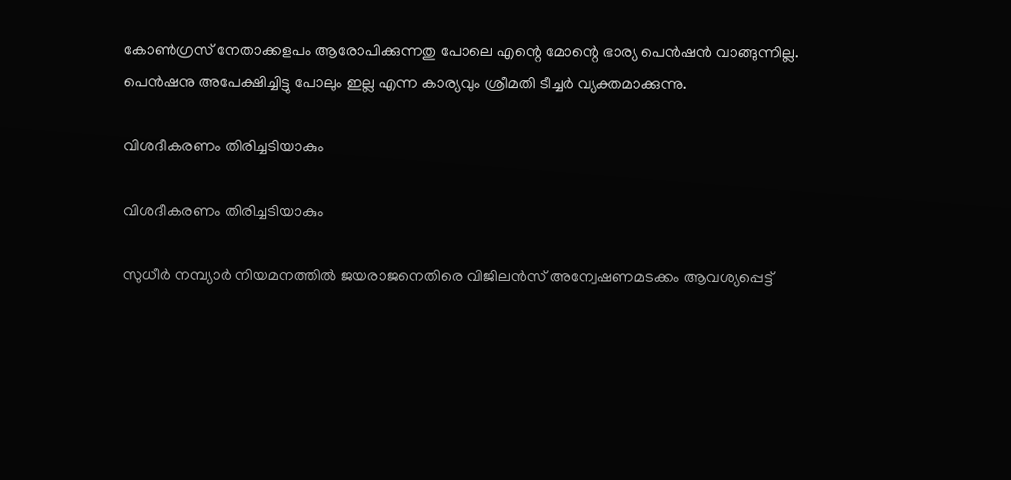കോണ്‍ഗ്രസ് നേതാക്കളപം ആരോപിക്കുന്നതു പോലെ എന്റെ മോന്റെ ഭാര്യ പെന്‍ഷന്‍ വാങ്ങുന്നില്ല. പെന്‍ഷനു അപേക്ഷിച്ചിട്ടു പോലും ഇല്ല എന്ന കാര്യവും ശ്രീമതി ടീച്ചര്‍ വ്യക്തമാക്കുന്നു.

വിശദീകരണം തിരിച്ചടിയാകും

വിശദീകരണം തിരിച്ചടിയാകും

സുധീര്‍ നമ്പ്യാര്‍ നിയമനത്തില്‍ ജയരാജനെതിരെ വിജിലന്‍സ് അന്വേഷണമടക്കം ആവശ്യപ്പെട്ട്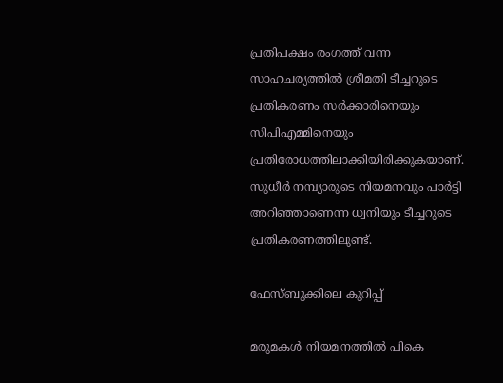പ്രതിപക്ഷം രംഗത്ത് വന്ന സാഹചര്യത്തില്‍ ശ്രീമതി ടീച്ചറുടെ പ്രതികരണം സര്‍ക്കാരിനെയും സിപിഎമ്മിനെയും പ്രതിരോധത്തിലാക്കിയിരിക്കുകയാണ്. സുധീര്‍ നമ്പ്യാരുടെ നിയമനവും പാര്‍ട്ടി അറിഞ്ഞാണെന്ന ധ്വനിയും ടീച്ചറുടെ പ്രതികരണത്തിലുണ്ട്.

ഫേസ്ബുക്കിലെ കുറിപ്പ്

മരുമകള്‍ നിയമനത്തില്‍ പികെ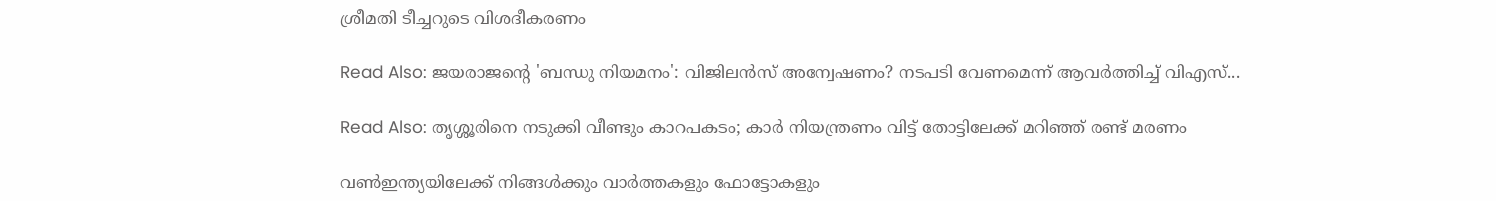ശ്രീമതി ടീച്ചറുടെ വിശദീകരണം

Read Also: ജയരാജന്റെ 'ബന്ധു നിയമനം': വിജിലന്‍സ് അന്വേഷണം? നടപടി വേണമെന്ന് ആവര്‍ത്തിച്ച് വിഎസ്...

Read Also: തൃശ്ശൂരിനെ നടുക്കി വീണ്ടും കാറപകടം; കാര്‍ നിയന്ത്രണം വിട്ട് തോട്ടിലേക്ക് മറിഞ്ഞ് രണ്ട് മരണം

വണ്‍ഇന്ത്യയിലേക്ക് നിങ്ങള്‍ക്കും വാര്‍ത്തകളും ഫോട്ടോകളും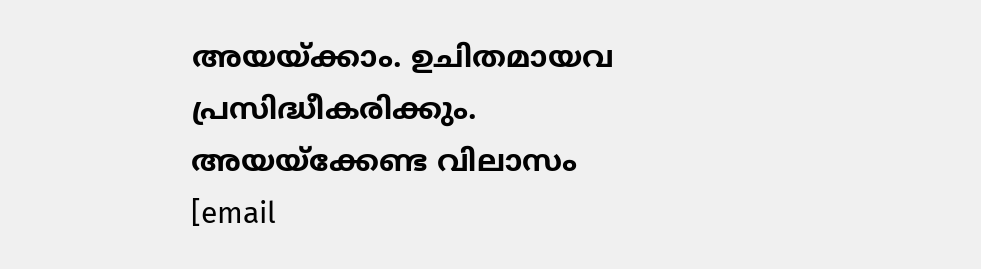അയയ്ക്കാം. ഉചിതമായവ പ്രസിദ്ധീകരിക്കും. അയയ്‌ക്കേണ്ട വിലാസം [email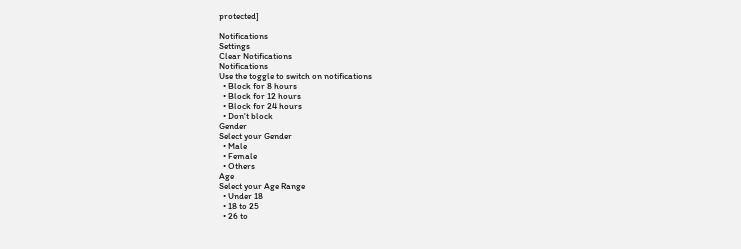protected]

Notifications
Settings
Clear Notifications
Notifications
Use the toggle to switch on notifications
  • Block for 8 hours
  • Block for 12 hours
  • Block for 24 hours
  • Don't block
Gender
Select your Gender
  • Male
  • Female
  • Others
Age
Select your Age Range
  • Under 18
  • 18 to 25
  • 26 to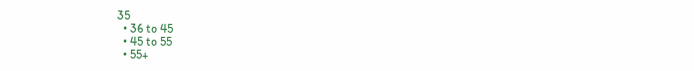35
  • 36 to 45
  • 45 to 55
  • 55+